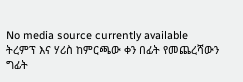No media source currently available
ትረምፕ እና ሃሪስ ከምርጫው ቀን በፊት የመጨረሻውን ግፊት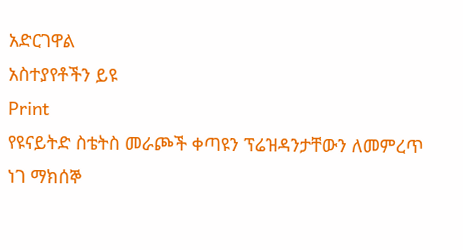አድርገዋል
አስተያየቶችን ይዩ
Print
የዩናይትድ ስቴትስ መራጮች ቀጣዩን ፕሬዝዳንታቸውን ለመምረጥ ነገ ማክሰኞ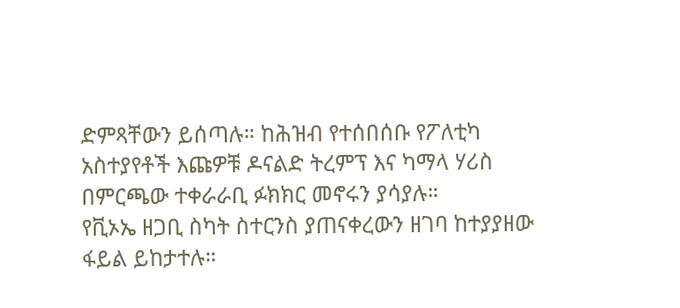ድምጻቸውን ይሰጣሉ። ከሕዝብ የተሰበሰቡ የፖለቲካ አስተያየቶች እጩዎቹ ዶናልድ ትረምፕ እና ካማላ ሃሪስ በምርጫው ተቀራራቢ ፉክክር መኖሩን ያሳያሉ።
የቪኦኤ ዘጋቢ ስካት ስተርንስ ያጠናቀረውን ዘገባ ከተያያዘው ፋይል ይከታተሉ።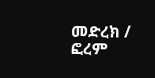መድረክ / ፎረም